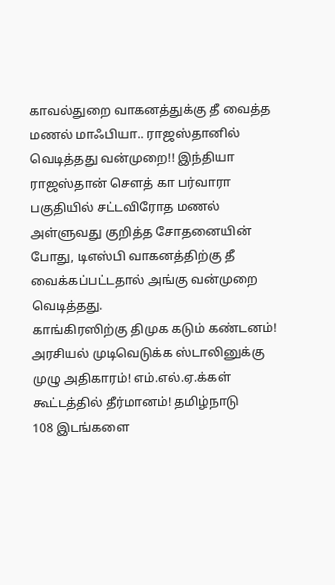காவல்துறை வாகனத்துக்கு தீ வைத்த மணல் மாஃபியா.. ராஜஸ்தானில் வெடித்தது வன்முறை!! இந்தியா ராஜஸ்தான் சௌத் கா பர்வாரா பகுதியில் சட்டவிரோத மணல் அள்ளுவது குறித்த சோதனையின் போது, டிஎஸ்பி வாகனத்திற்கு தீ வைக்கப்பட்டதால் அங்கு வன்முறை வெடித்தது.
காங்கிரஸிற்கு திமுக கடும் கண்டனம்! அரசியல் முடிவெடுக்க ஸ்டாலினுக்கு முழு அதிகாரம்! எம்.எல்.ஏ.க்கள் கூட்டத்தில் தீர்மானம்! தமிழ்நாடு
108 இடங்களை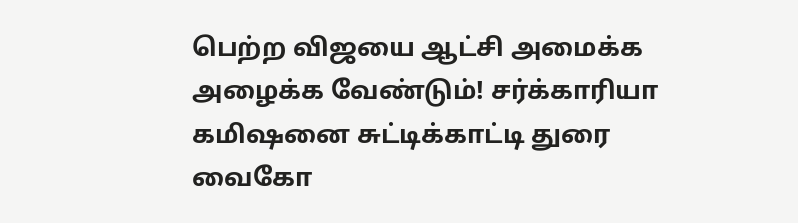பெற்ற விஜயை ஆட்சி அமைக்க அழைக்க வேண்டும்! சர்க்காரியா கமிஷனை சுட்டிக்காட்டி துரை வைகோ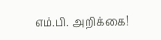எம்.பி. அறிக்கை!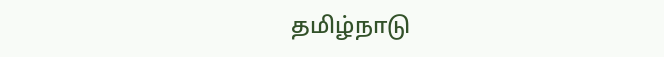தமிழ்நாடு